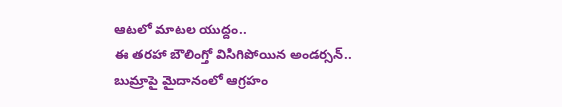ఆటలో మాటల యుద్దం..
ఈ తరహా బౌలింగ్తో విసిగిపోయిన అండర్సన్.. బుమ్రాపై మైదానంలో ఆగ్రహం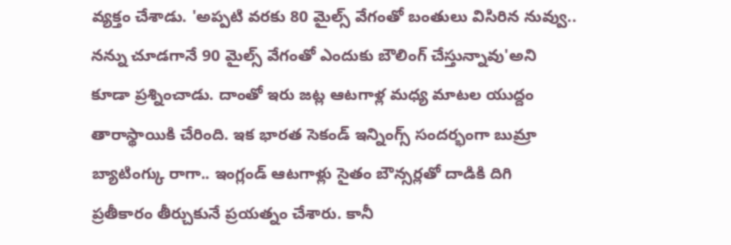వ్యక్తం చేశాడు. 'అప్పటి వరకు 80 మైల్స్ వేగంతో బంతులు విసిరిన నువ్వు.. నన్ను చూడగానే 90 మైల్స్ వేగంతో ఎందుకు బౌలింగ్ చేస్తున్నావు'అని కూడా ప్రశ్నించాడు. దాంతో ఇరు జట్ల ఆటగాళ్ల మధ్య మాటల యుద్దం తారాస్థాయికి చేరింది. ఇక భారత సెకండ్ ఇన్నింగ్స్ సందర్భంగా బుమ్రా బ్యాటింగ్కు రాగా.. ఇంగ్లండ్ ఆటగాళ్లు సైతం బౌన్సర్లతో దాడికి దిగి ప్రతీకారం తీర్చుకునే ప్రయత్నం చేశారు. కానీ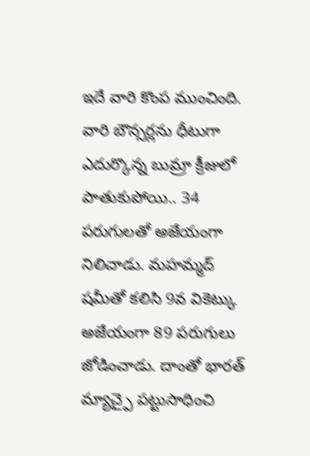ఇదే వారి కొంప ముంచింది. వారి బౌన్సర్లను ధీటుగా ఎదుర్కొన్న బుమ్రా క్రీజులో పాతుకుపోయి.. 34 పరుగులతో అజేయంగా నిలిచాడు. మహమ్మద్ షమీతో కలిసి 9వ వికెట్కు అజేయంగా 89 పరుగులు జోడించాడు. దాంతో భారత్ మ్యాచ్పై పట్టుసాధించి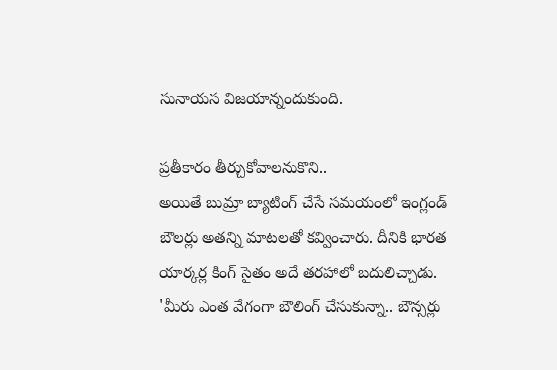సునాయస విజయాన్నందుకుంది.

ప్రతీకారం తీర్చుకోవాలనుకొని..
అయితే బుమ్రా బ్యాటింగ్ చేసే సమయంలో ఇంగ్లండ్ బౌలర్లు అతన్ని మాటలతో కవ్వించారు. దీనికి భారత యార్కర్ల కింగ్ సైతం అదే తరహాలో బదులిచ్చాడు. 'మీరు ఎంత వేగంగా బౌలింగ్ చేసుకున్నా.. బౌన్సర్లు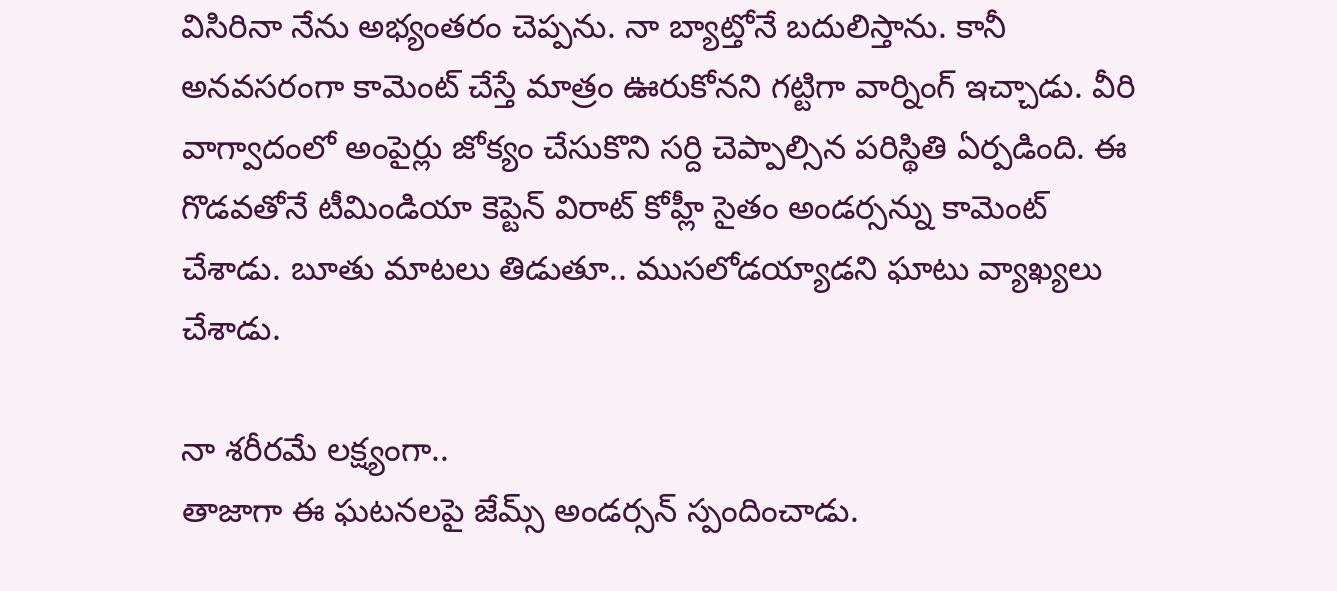విసిరినా నేను అభ్యంతరం చెప్పను. నా బ్యాట్తోనే బదులిస్తాను. కానీ అనవసరంగా కామెంట్ చేస్తే మాత్రం ఊరుకోనని గట్టిగా వార్నింగ్ ఇచ్చాడు. వీరి వాగ్వాదంలో అంపైర్లు జోక్యం చేసుకొని సర్ది చెప్పాల్సిన పరిస్థితి ఏర్పడింది. ఈ గొడవతోనే టీమిండియా కెప్టెన్ విరాట్ కోహ్లీ సైతం అండర్సన్ను కామెంట్ చేశాడు. బూతు మాటలు తిడుతూ.. ముసలోడయ్యాడని ఘాటు వ్యాఖ్యలు చేశాడు.

నా శరీరమే లక్ష్యంగా..
తాజాగా ఈ ఘటనలపై జేమ్స్ అండర్సన్ స్పందించాడు.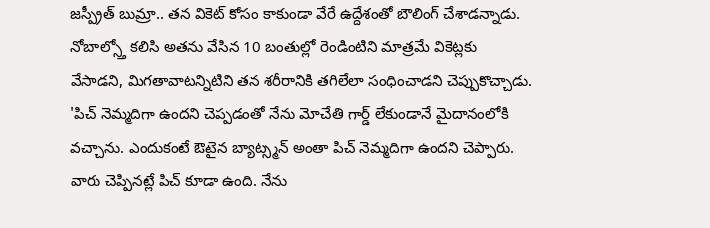జస్ప్రీత్ బుమ్రా.. తన వికెట్ కోసం కాకుండా వేరే ఉద్దేశంతో బౌలింగ్ చేశాడన్నాడు. నోబాల్స్తో కలిసి అతను వేసిన 10 బంతుల్లో రెండింటిని మాత్రమే వికెట్లకు వేసాడని, మిగతావాటన్నిటిని తన శరీరానికి తగిలేలా సంధించాడని చెప్పుకొచ్చాడు. 'పిచ్ నెమ్మదిగా ఉందని చెప్పడంతో నేను మోచేతి గార్డ్ లేకుండానే మైదానంలోకి వచ్చాను. ఎందుకంటే ఔటైన బ్యాట్స్మన్ అంతా పిచ్ నెమ్మదిగా ఉందని చెప్పారు. వారు చెప్పినట్లే పిచ్ కూడా ఉంది. నేను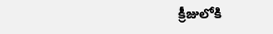క్రీజులోకి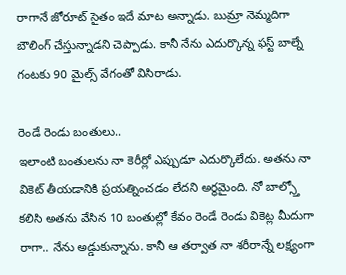రాగానే జోరూట్ సైతం ఇదే మాట అన్నాడు. బుమ్రా నెమ్మదిగా బౌలింగ్ చేస్తున్నాడని చెప్పాడు. కానీ నేను ఎదుర్కొన్న ఫస్ట్ బాల్నే గంటకు 90 మైల్స్ వేగంతో విసిరాడు.

రెండే రెండు బంతులు..
ఇలాంటి బంతులను నా కెరీర్లో ఎప్పుడూ ఎదుర్కొలేదు. అతను నా వికెట్ తీయడానికి ప్రయత్నించడం లేదని అర్థమైంది. నో బాల్స్తో కలిసి అతను వేసిన 10 బంతుల్లో కేవం రెండే రెండు వికెట్ల మీదుగా రాగా.. నేను అడ్డుకున్నాను. కానీ ఆ తర్వాత నా శరీరాన్నే లక్ష్యంగా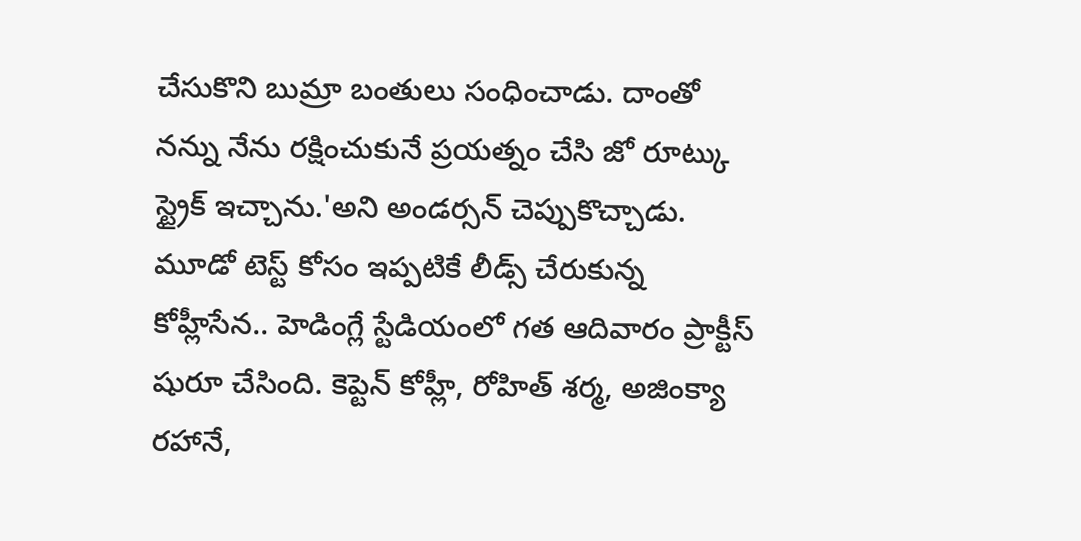చేసుకొని బుమ్రా బంతులు సంధించాడు. దాంతో నన్ను నేను రక్షించుకునే ప్రయత్నం చేసి జో రూట్కు స్ట్రైక్ ఇచ్చాను.'అని అండర్సన్ చెప్పుకొచ్చాడు. మూడో టెస్ట్ కోసం ఇప్పటికే లీడ్స్ చేరుకున్న కోహ్లీసేన.. హెడింగ్లే స్టేడియంలో గత ఆదివారం ప్రాక్టీస్ షురూ చేసింది. కెప్టెన్ కోహ్లీ, రోహిత్ శర్మ, అజింక్యా రహానే,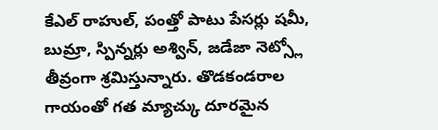కేఎల్ రాహుల్, పంత్తో పాటు పేసర్లు షమీ, బుమ్రా, స్పిన్నర్లు అశ్విన్, జడేజా నెట్స్లో తీవ్రంగా శ్రమిస్తున్నారు. తొడకండరాల గాయంతో గత మ్యాచ్కు దూరమైన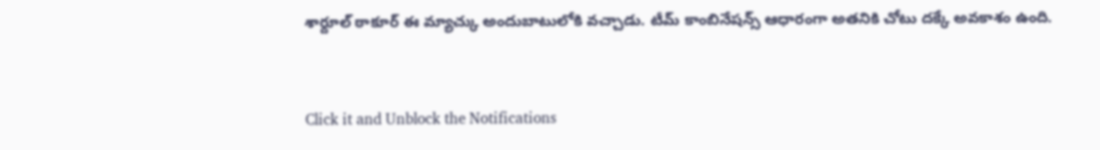శార్దూల్ ఠాకూర్ ఈ మ్యాచ్కు అందుబాటులోకి వచ్చాడు. టీమ్ కాంబినేషన్స్ ఆధారంగా అతనికి చోటు దక్కే అవకాశం ఉంది.


Click it and Unblock the Notifications